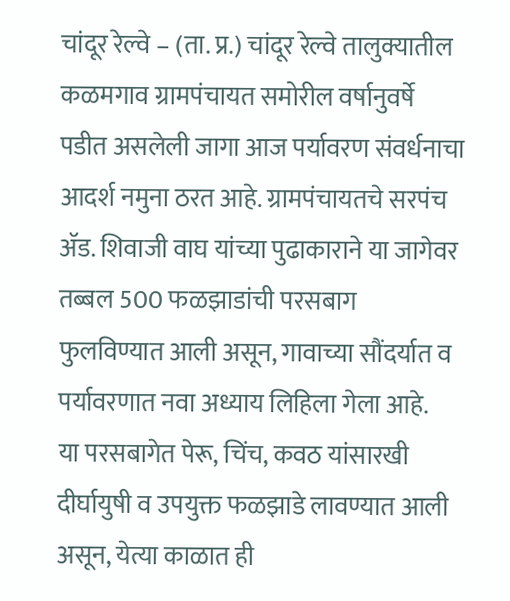चांदूर रेल्वे – (ता. प्र.) चांदूर रेल्वे तालुक्यातील कळमगाव ग्रामपंचायत समोरील वर्षानुवर्षे पडीत असलेली जागा आज पर्यावरण संवर्धनाचा आदर्श नमुना ठरत आहे. ग्रामपंचायतचे सरपंच ॲड. शिवाजी वाघ यांच्या पुढाकाराने या जागेवर तब्बल 500 फळझाडांची परसबाग फुलविण्यात आली असून, गावाच्या सौंदर्यात व पर्यावरणात नवा अध्याय लिहिला गेला आहे.
या परसबागेत पेरू, चिंच, कवठ यांसारखी दीर्घायुषी व उपयुक्त फळझाडे लावण्यात आली असून, येत्या काळात ही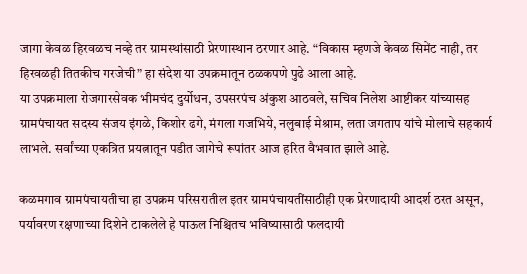जागा केवळ हिरवळच नव्हे तर ग्रामस्थांसाठी प्रेरणास्थान ठरणार आहे. “विकास म्हणजे केवळ सिमेंट नाही, तर हिरवळही तितकीच गरजेची” हा संदेश या उपक्रमातून ठळकपणे पुढे आला आहे.
या उपक्रमाला रोजगारसेवक भीमचंद दुर्योधन, उपसरपंच अंकुश आठवले, सचिव निलेश आष्टीकर यांच्यासह ग्रामपंचायत सदस्य संजय इंगळे, किशोर ढगे, मंगला गजभिये, नलुबाई मेश्राम, लता जगताप यांचे मोलाचे सहकार्य लाभले. सर्वांच्या एकत्रित प्रयत्नातून पडीत जागेचे रूपांतर आज हरित वैभवात झाले आहे.

कळमगाव ग्रामपंचायतीचा हा उपक्रम परिसरातील इतर ग्रामपंचायतींसाठीही एक प्रेरणादायी आदर्श ठरत असून, पर्यावरण रक्षणाच्या दिशेने टाकलेले हे पाऊल निश्चितच भविष्यासाठी फलदायी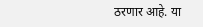ठरणार आहे. या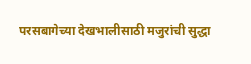परसबागेच्या देखभालीसाठी मजुरांची सुद्धा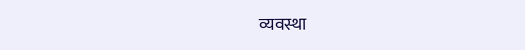व्यवस्था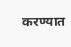करण्यात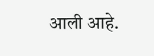आली आहे.